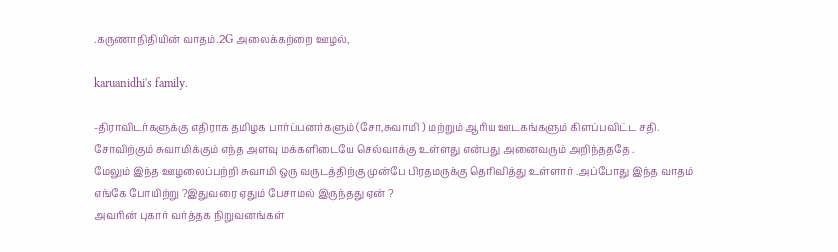.கருணாநிதியின் வாதம்.2G அலைக்கற்றை ஊழல்,

karuanidhi's family.

-திராவிடர்களுக்கு எதிராக தமிழக பார்ப்பனர்களும் (சோ,சுவாமி ) மற்றும் ஆரிய ஊடகங்களும் கிளப்பவிட்ட சதி.
சோவிற்கும் சுவாமிக்கும் எந்த அளவு மக்களிடையே செல்வாக்கு உள்ளது என்பது அனைவரும் அறிந்தததே .
மேலும் இந்த ஊழலைப்பற்றி சுவாமி ஒரு வருடத்திற்கு முன்பே பிரதமருக்கு தெரிவித்து உள்ளார் .அப்போது இந்த வாதம் எங்கே போயிற்று ?இதுவரை ஏதும் பேசாமல் இருந்தது ஏன் ?
அவரின் புகார் வர்த்தக நிறுவனங்கள்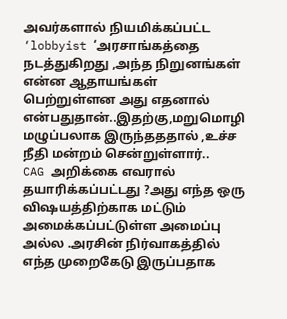அவர்களால் நியமிக்கப்பட்ட ‘lobbyist ‘அரசாங்கத்தை நடத்துகிறது ,அந்த நிறுனங்கள் என்ன ஆதாயங்கள் பெற்றுள்ளன அது எதனால் என்பதுதான்..இதற்கு,மறுமொழி மழுப்பலாக இருந்தததால் ,உச்ச நீதி மன்றம் சென்றுள்ளார்..
CAG அறிக்கை எவரால் தயாரிக்கப்பட்டது ?அது எந்த ஒரு விஷயத்திற்காக மட்டும் அமைக்கப்பட்டுள்ள அமைப்பு அல்ல .அரசின் நிர்வாகத்தில்  எந்த முறைகேடு இருப்பதாக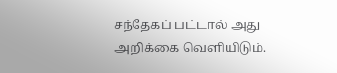சந்தேகப் பட்டால் அது அறிக்கை வெளியிடும்.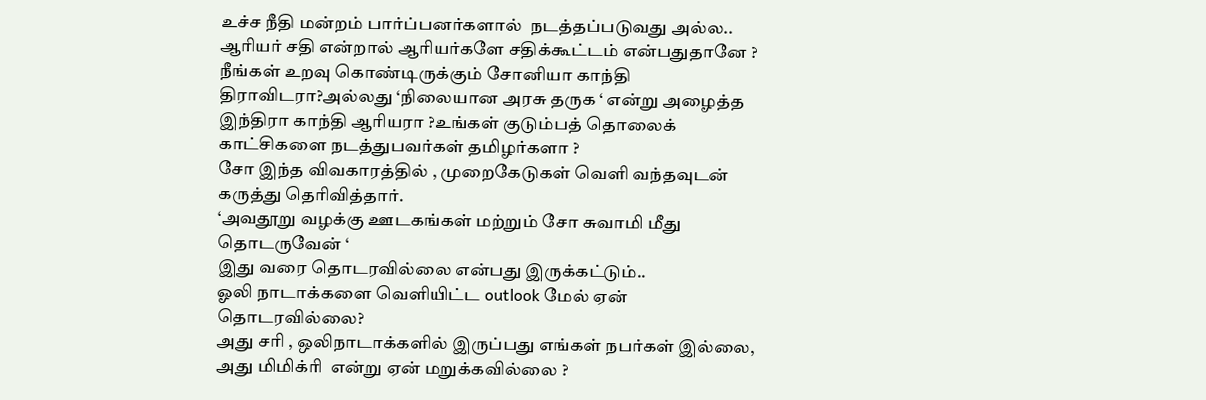உச்ச நீதி மன்றம் பார்ப்பனர்களால்  நடத்தப்படுவது அல்ல..
ஆரியர் சதி என்றால் ஆரியர்களே சதிக்கூட்டம் என்பதுதானே ?
நீங்கள் உறவு கொண்டிருக்கும் சோனியா காந்தி திராவிடரா?அல்லது ‘நிலையான அரசு தருக ‘ என்று அழைத்த இந்திரா காந்தி ஆரியரா ?உங்கள் குடும்பத் தொலைக் காட்சிகளை நடத்துபவர்கள் தமிழர்களா ?
சோ இந்த விவகாரத்தில் , முறைகேடுகள் வெளி வந்தவுடன்  கருத்து தெரிவித்தார்.
‘அவதூறு வழக்கு ஊடகங்கள் மற்றும் சோ சுவாமி மீது தொடருவேன் ‘
இது வரை தொடரவில்லை என்பது இருக்கட்டும்..
ஓலி நாடாக்களை வெளியிட்ட outlook மேல் ஏன் தொடரவில்லை?
அது சரி , ஒலிநாடாக்களில் இருப்பது எங்கள் நபர்கள் இல்லை, அது மிமிக்ரி  என்று ஏன் மறுக்கவில்லை ?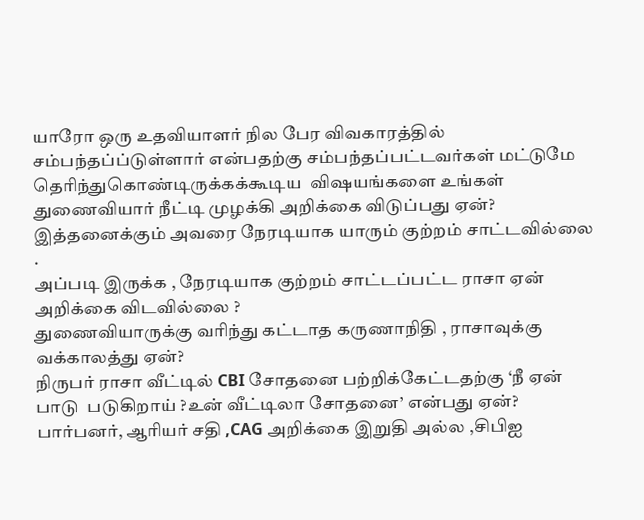யாரோ ஒரு உதவியாளர் நில பேர விவகாரத்தில் சம்பந்தப்ப்டுள்ளார் என்பதற்கு சம்பந்தப்பட்டவர்கள் மட்டுமே தெரிந்துகொண்டிருக்கக்கூடிய  விஷயங்களை உங்கள் துணைவியார் நீட்டி முழக்கி அறிக்கை விடுப்பது ஏன்?
இத்தனைக்கும் அவரை நேரடியாக யாரும் குற்றம் சாட்டவில்லை .
அப்படி இருக்க , நேரடியாக குற்றம் சாட்டப்பட்ட ராசா ஏன் அறிக்கை விடவில்லை ?
துணைவியாருக்கு வரிந்து கட்டாத கருணாநிதி , ராசாவுக்கு வக்காலத்து ஏன்?
நிருபர் ராசா வீட்டில் CBI சோதனை பற்றிக்கேட்டதற்கு ‘நீ ஏன் பாடு  படுகிறாய் ?உன் வீட்டிலா சோதனை’ என்பது ஏன்?
பார்பனர், ஆரியர் சதி ,CAG அறிக்கை இறுதி அல்ல ,சிபிஐ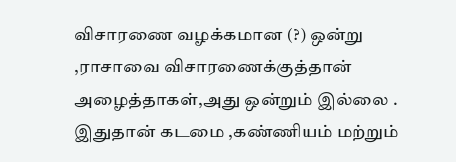விசாரணை வழக்கமான (?) ஒன்று ,ராசாவை விசாரணைக்குத்தான் அழைத்தாகள்,அது ஒன்றும் இல்லை .
இதுதான் கடமை ,கண்ணியம் மற்றும்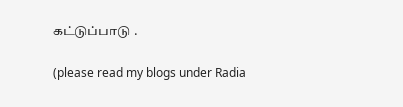கட்டுப்பாடு .

(please read my blogs under Radia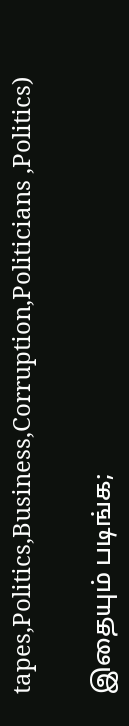tapes,Politics,Business,Corruption,Politicians ,Politics)

இதையும் படிங்க;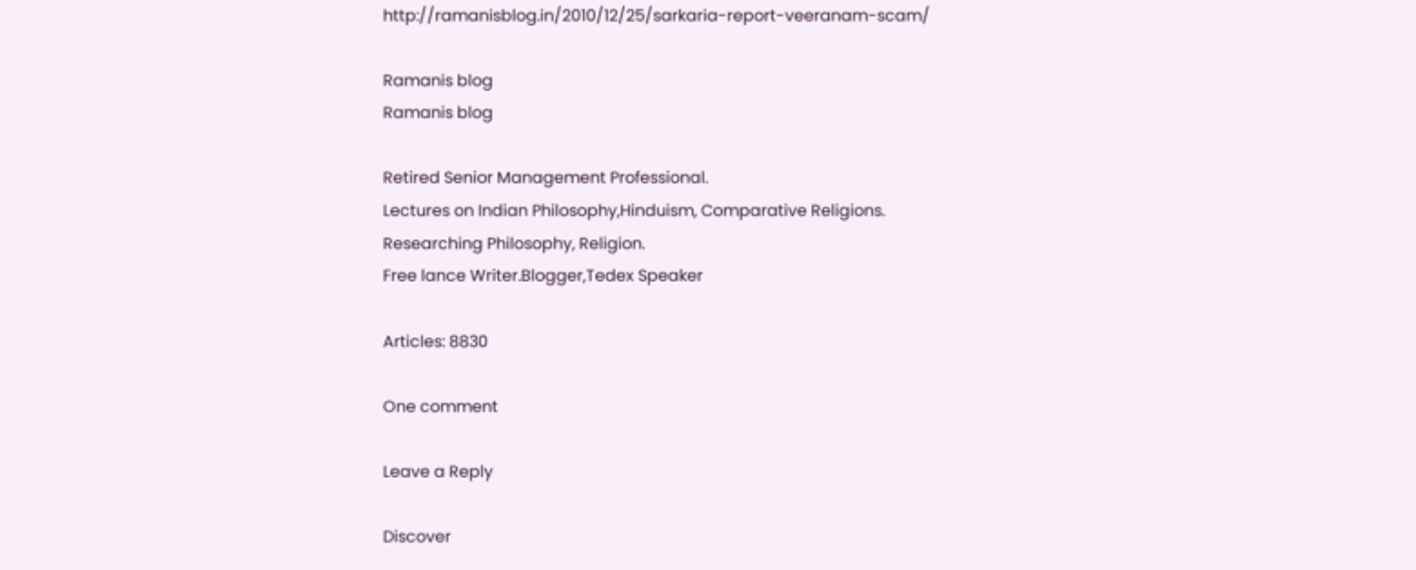http://ramanisblog.in/2010/12/25/sarkaria-report-veeranam-scam/

Ramanis blog
Ramanis blog

Retired Senior Management Professional.
Lectures on Indian Philosophy,Hinduism, Comparative Religions.
Researching Philosophy, Religion.
Free lance Writer.Blogger,Tedex Speaker

Articles: 8830

One comment

Leave a Reply

Discover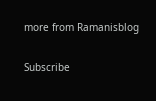more from Ramanisblog

Subscribe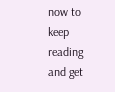now to keep reading and get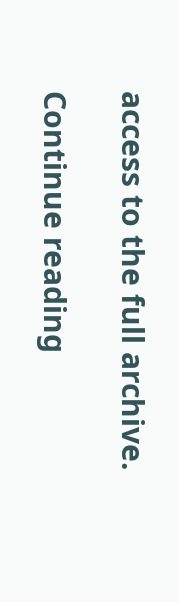access to the full archive.

Continue reading